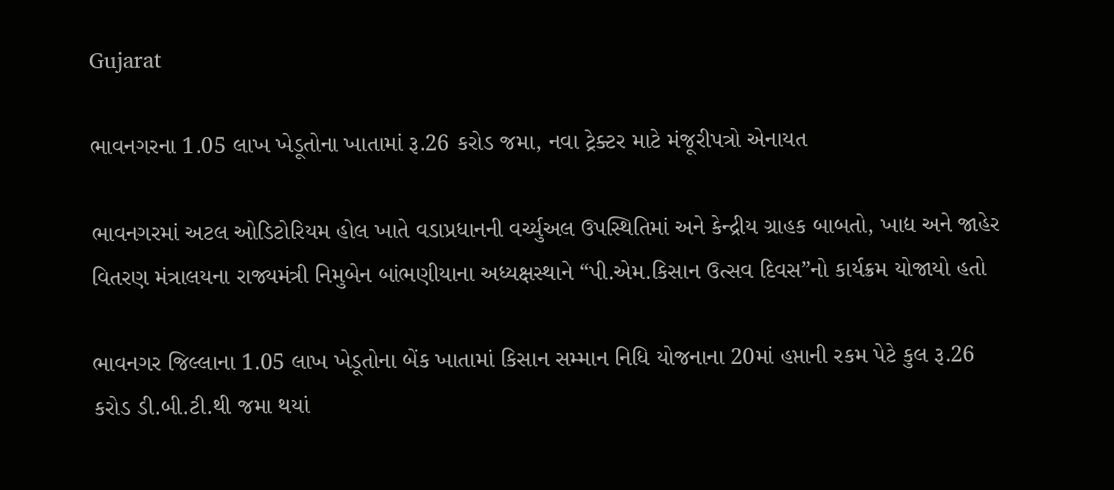Gujarat

ભાવનગરના 1.05 લાખ ખેડૂતોના ખાતામાં રૂ.26 કરોડ જમા, નવા ટ્રેક્ટર માટે મંજૂરીપત્રો એનાયત

ભાવનગરમાં અટલ ઓડિટોરિયમ હોલ ખાતે વડાપ્રધાનની વર્ચ્યુઅલ ઉપસ્થિતિમાં અને કેન્દ્રીય ગ્રાહક બાબતો, ખાદ્ય અને જાહેર વિતરણ મંત્રાલયના રાજ્યમંત્રી નિમુબેન બાંભણીયાના અધ્યક્ષસ્થાને “પી.એમ.કિસાન ઉત્સવ દિવસ”નો કાર્યક્રમ યોજાયો હતો

ભાવનગર જિલ્લાના 1.05 લાખ ખેડૂતોના બેંક ખાતામાં કિસાન સમ્માન નિધિ યોજનાના 20માં હપ્તાની રકમ પેટે કુલ રૂ.26 કરોડ ડી.બી.ટી.થી જમા થયાં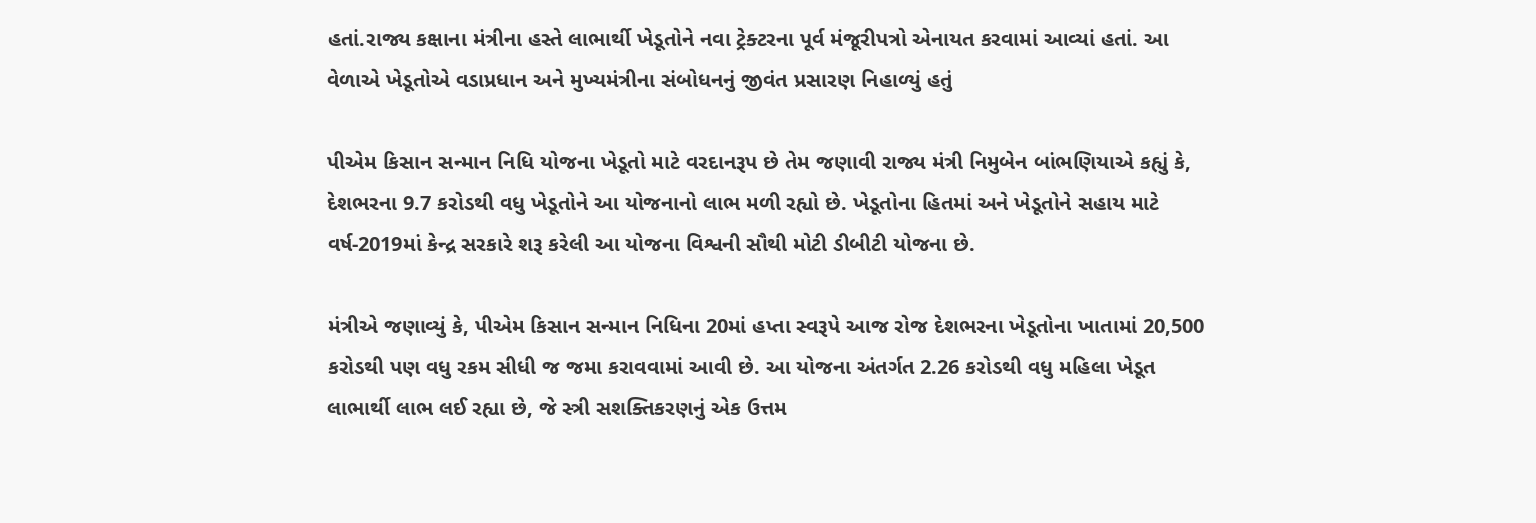હતાં.રાજ્ય કક્ષાના મંત્રીના હસ્તે લાભાર્થી ખેડૂતોને નવા ટ્રેક્ટરના પૂર્વ મંજૂરીપત્રો એનાયત કરવામાં આવ્યાં હતાં. આ વેળાએ ખેડૂતોએ વડાપ્રધાન અને મુખ્યમંત્રીના સંબોધનનું જીવંત પ્રસારણ નિહાળ્યું હતું

પીએમ કિસાન સન્માન નિધિ યોજના ખેડૂતો માટે વરદાનરૂપ છે તેમ જણાવી રાજ્ય મંત્રી નિમુબેન બાંભણિયાએ કહ્યું કે, દેશભરના 9.7 કરોડથી વધુ ખેડૂતોને આ યોજનાનો લાભ મળી રહ્યો છે. ખેડૂતોના હિતમાં અને ખેડૂતોને સહાય માટે વર્ષ-2019માં કેન્દ્ર સરકારે શરૂ કરેલી આ યોજના વિશ્વની સૌથી મોટી ડીબીટી યોજના છે.

મંત્રીએ જણાવ્યું કે, પીએમ કિસાન સન્માન નિધિના 20માં હપ્તા સ્વરૂપે આજ રોજ દેશભરના ખેડૂતોના ખાતામાં 20,500 કરોડથી પણ વધુ રકમ સીધી જ જમા કરાવવામાં આવી છે. આ યોજના અંતર્ગત 2.26 કરોડથી વધુ મહિલા ખેડૂત લાભાર્થી લાભ લઈ રહ્યા છે, જે સ્ત્રી સશક્તિકરણનું એક ઉત્તમ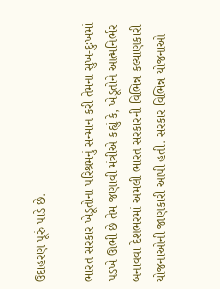ઉદાહરણ પૂરું પાડે છે.

ભારત સરકાર ખેડૂતોના પરિશ્રમનું સન્માન કરી તેમના સુખ-દુઃખમાં પડખે ઊભી છે તેમ જણાવી મંત્રીએ કહ્યું કે, ખેડૂતોને આત્મનિર્ભર બનાવવા દેશભરમાં અમલી ભારત સરકારની વિભિન્ન કલ્યાણકારી યોજનાઓની જાણકારી આપી હતી. સરકાર વિભિન્ન યોજનાઓ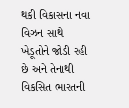થકી વિકાસના નવા વિઝન સાથે ખેડૂતોને જોડી રહી છે અને તેનાથી વિકસિત ભારતની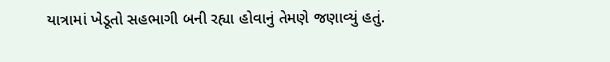યાત્રામાં ખેડૂતો સહભાગી બની રહ્યા હોવાનું તેમણે જણાવ્યું હતું.